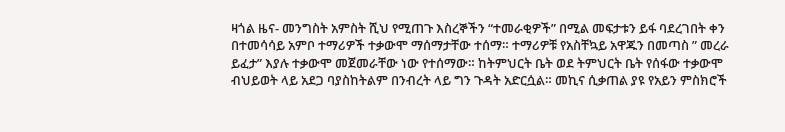ዛጎል ዜና- መንግስት አምስት ሺህ የሚጠጉ እስረኞችን “ተመራቂዎች” በሚል መፍታቱን ይፋ ባደረገበት ቀን በተመሳሳይ አምቦ ተማሪዎች ተቃውሞ ማሰማታቸው ተሰማ። ተማሪዎቹ የአስቸኳይ አዋጁን በመጣስ ” መረራ ይፈታ” እያሉ ተቃውሞ መጀመራቸው ነው የተሰማው። ከትምህርት ቤት ወደ ትምህርት ቤት የሰፋው ተቃውሞ ብህይወት ላይ አደጋ ባያስከትልም በንብረት ላይ ግን ጉዳት አድርሷል። መኪና ሲቃጠል ያዩ የአይን ምስክሮች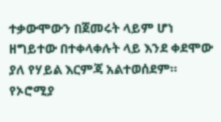ተቃውሞውን በጀመሩት ላይም ሆነ ዘግይተው በተቀላቀሉት ላይ እንደ ቀደሞው ያለ የሃይል እርምጃ አልተወሰደም። የኦሮሚያ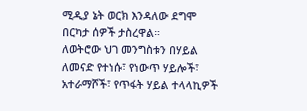ሚዲያ ኔት ወርክ እንዳለው ደግሞ በርካታ ሰዎች ታስረዋል።
ለወትሮው ህገ መንግስቱን በሃይል ለመናድ የተነሱ፣ የነውጥ ሃይሎች፣ አተራማሾች፣ የጥፋት ሃይል ተላላኪዎች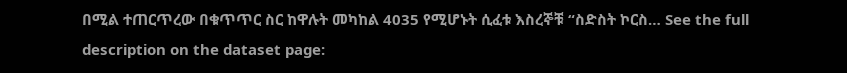በሚል ተጠርጥረው በቁጥጥር ስር ከዋሉት መካከል 4035 የሚሆኑት ሲፈቱ እስረኞቹ “ስድስት ኮርስ… See the full description on the dataset page: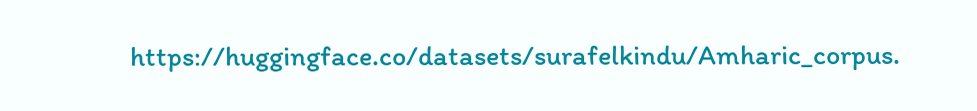https://huggingface.co/datasets/surafelkindu/Amharic_corpus.